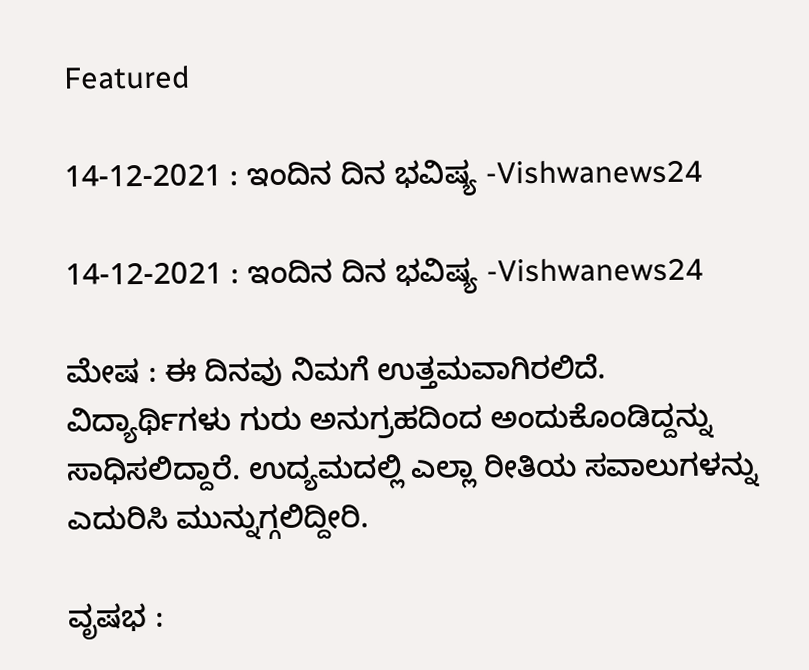Featured

14-12-2021 : ಇಂದಿನ ದಿನ ಭವಿಷ್ಯ -Vishwanews24

14-12-2021 : ಇಂದಿನ ದಿನ ಭವಿಷ್ಯ -Vishwanews24

ಮೇಷ : ಈ ದಿನವು ನಿಮಗೆ ಉತ್ತಮವಾಗಿರಲಿದೆ. ವಿದ್ಯಾರ್ಥಿಗಳು ಗುರು ಅನುಗ್ರಹದಿಂದ ಅಂದುಕೊಂಡಿದ್ದನ್ನು ಸಾಧಿಸಲಿದ್ದಾರೆ. ಉದ್ಯಮದಲ್ಲಿ ಎಲ್ಲಾ ರೀತಿಯ ಸವಾಲುಗಳನ್ನು ಎದುರಿಸಿ ಮುನ್ನುಗ್ಗಲಿದ್ದೀರಿ.

ವೃಷಭ :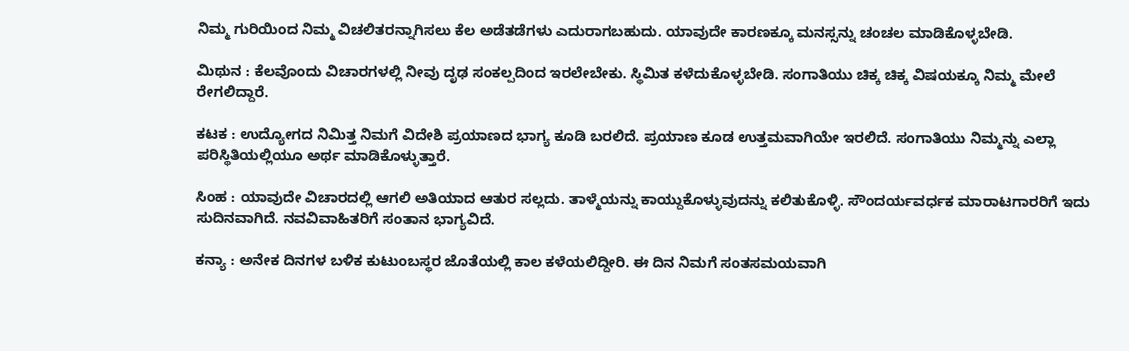ನಿಮ್ಮ ಗುರಿಯಿಂದ ನಿಮ್ಮ ವಿಚಲಿತರನ್ನಾಗಿಸಲು ಕೆಲ ಅಡೆತಡೆಗಳು ಎದುರಾಗಬಹುದು. ಯಾವುದೇ ಕಾರಣಕ್ಕೂ ಮನಸ್ಸನ್ನು ಚಂಚಲ ಮಾಡಿಕೊಳ್ಳಬೇಡಿ.

ಮಿಥುನ : ಕೆಲವೊಂದು ವಿಚಾರಗಳಲ್ಲಿ ನೀವು ದೃಢ ಸಂಕಲ್ಪದಿಂದ ಇರಲೇಬೇಕು. ಸ್ಥಿಮಿತ ಕಳೆದುಕೊಳ್ಳಬೇಡಿ. ಸಂಗಾತಿಯು ಚಿಕ್ಕ ಚಿಕ್ಕ ವಿಷಯಕ್ಕೂ ನಿಮ್ಮ ಮೇಲೆ ರೇಗಲಿದ್ದಾರೆ.

ಕಟಕ : ಉದ್ಯೋಗದ ನಿಮಿತ್ತ ನಿಮಗೆ ವಿದೇಶಿ ಪ್ರಯಾಣದ ಭಾಗ್ಯ ಕೂಡಿ ಬರಲಿದೆ. ಪ್ರಯಾಣ ಕೂಡ ಉತ್ತಮವಾಗಿಯೇ ಇರಲಿದೆ. ಸಂಗಾತಿಯು ನಿಮ್ಮನ್ನು ಎಲ್ಲಾ ಪರಿಸ್ಥಿತಿಯಲ್ಲಿಯೂ ಅರ್ಥ ಮಾಡಿಕೊಳ್ಳುತ್ತಾರೆ.

ಸಿಂಹ : ಯಾವುದೇ ವಿಚಾರದಲ್ಲಿ ಆಗಲಿ ಅತಿಯಾದ ಆತುರ ಸಲ್ಲದು. ತಾಳ್ಮೆಯನ್ನು ಕಾಯ್ದುಕೊಳ್ಳುವುದನ್ನು ಕಲಿತುಕೊಳ್ಳಿ. ಸೌಂದರ್ಯವರ್ಧಕ ಮಾರಾಟಗಾರರಿಗೆ ಇದು ಸುದಿನವಾಗಿದೆ. ನವವಿವಾಹಿತರಿಗೆ ಸಂತಾನ ಭಾಗ್ಯವಿದೆ.

ಕನ್ಯಾ : ಅನೇಕ ದಿನಗಳ ಬಳಿಕ ಕುಟುಂಬಸ್ಥರ ಜೊತೆಯಲ್ಲಿ ಕಾಲ ಕಳೆಯಲಿದ್ದೀರಿ. ಈ ದಿನ ನಿಮಗೆ ಸಂತಸಮಯವಾಗಿ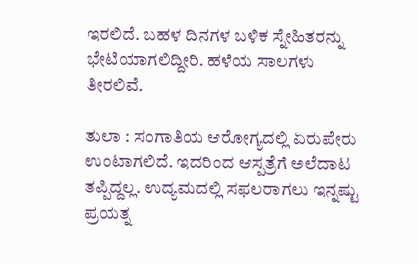ಇರಲಿದೆ. ಬಹಳ ದಿನಗಳ ಬಳಿಕ ಸ್ನೇಹಿತರನ್ನು ಭೇಟಿಯಾಗಲಿದ್ದೀರಿ. ಹಳೆಯ ಸಾಲಗಳು ತೀರಲಿವೆ.

ತುಲಾ : ಸಂಗಾತಿಯ ಆರೋಗ್ಯದಲ್ಲಿ ಏರುಪೇರು ಉಂಟಾಗಲಿದೆ. ಇದರಿಂದ ಆಸ್ಪತ್ರೆಗೆ ಅಲೆದಾಟ ತಪ್ಪಿದ್ದಲ್ಲ. ಉದ್ಯಮದಲ್ಲಿ ಸಫಲರಾಗಲು ಇನ್ನಷ್ಟು ಪ್ರಯತ್ನ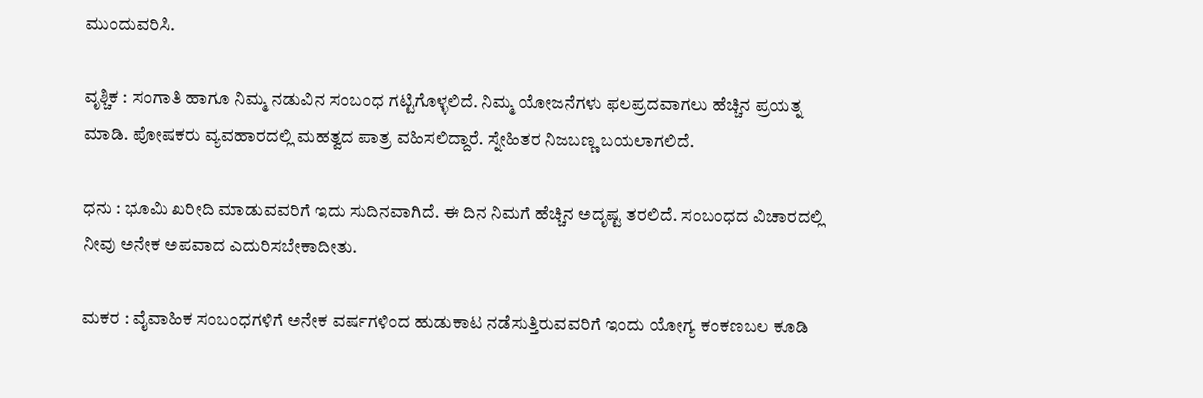ಮುಂದುವರಿಸಿ.

ವೃಶ್ಚಿಕ : ಸಂಗಾತಿ ಹಾಗೂ ನಿಮ್ಮ ನಡುವಿನ ಸಂಬಂಧ ಗಟ್ಟಿಗೊಳ್ಳಲಿದೆ. ನಿಮ್ಮ ಯೋಜನೆಗಳು ಫಲಪ್ರದವಾಗಲು ಹೆಚ್ಚಿನ ಪ್ರಯತ್ನ ಮಾಡಿ. ಪೋಷಕರು ವ್ಯವಹಾರದಲ್ಲಿ ಮಹತ್ವದ ಪಾತ್ರ ವಹಿಸಲಿದ್ದಾರೆ. ಸ್ನೇಹಿತರ ನಿಜಬಣ್ಣ ಬಯಲಾಗಲಿದೆ.

ಧನು : ಭೂಮಿ ಖರೀದಿ ಮಾಡುವವರಿಗೆ ಇದು ಸುದಿನವಾಗಿದೆ. ಈ ದಿನ ನಿಮಗೆ ಹೆಚ್ಚಿನ ಅದೃಷ್ಟ ತರಲಿದೆ. ಸಂಬಂಧದ ವಿಚಾರದಲ್ಲಿ ನೀವು ಅನೇಕ ಅಪವಾದ ಎದುರಿಸಬೇಕಾದೀತು.

ಮಕರ : ವೈವಾಹಿಕ ಸಂಬಂಧಗಳಿಗೆ ಅನೇಕ ವರ್ಷಗಳಿಂದ ಹುಡುಕಾಟ ನಡೆಸುತ್ತಿರುವವರಿಗೆ ಇಂದು ಯೋಗ್ಯ ಕಂಕಣಬಲ ಕೂಡಿ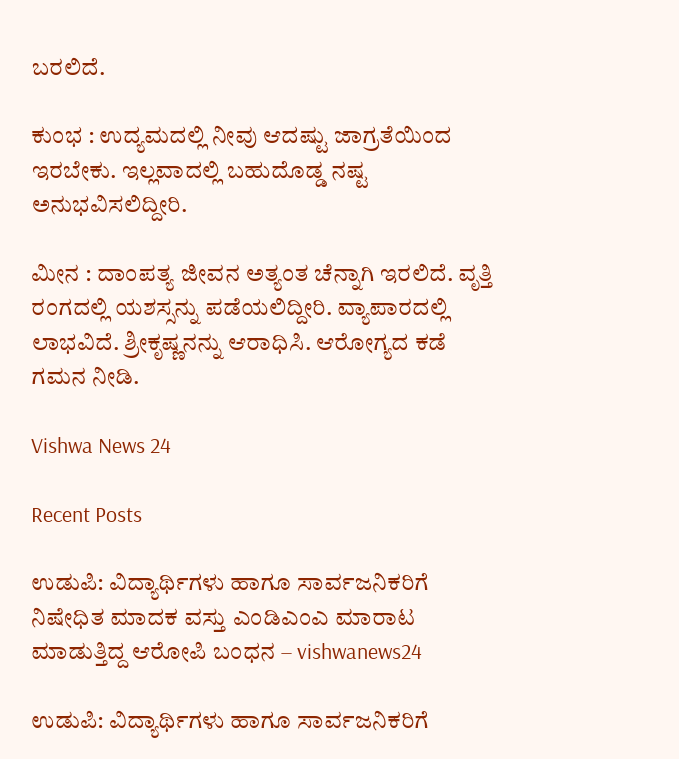ಬರಲಿದೆ.

ಕುಂಭ : ಉದ್ಯಮದಲ್ಲಿ ನೀವು ಆದಷ್ಟು ಜಾಗ್ರತೆಯಿಂದ ಇರಬೇಕು. ಇಲ್ಲವಾದಲ್ಲಿ ಬಹುದೊಡ್ಡ ನಷ್ಟ ಅನುಭವಿಸಲಿದ್ದೀರಿ.

ಮೀನ : ದಾಂಪತ್ಯ ಜೀವನ ಅತ್ಯಂತ ಚೆನ್ನಾಗಿ ಇರಲಿದೆ. ವೃತ್ತಿ ರಂಗದಲ್ಲಿ ಯಶಸ್ಸನ್ನು ಪಡೆಯಲಿದ್ದೀರಿ. ವ್ಯಾಪಾರದಲ್ಲಿ ಲಾಭವಿದೆ. ಶ್ರೀಕೃಷ್ಣನನ್ನು ಆರಾಧಿಸಿ. ಆರೋಗ್ಯದ ಕಡೆ ಗಮನ ನೀಡಿ.

Vishwa News 24

Recent Posts

ಉಡುಪಿ: ವಿದ್ಯಾರ್ಥಿಗಳು ಹಾಗೂ ಸಾರ್ವಜನಿಕರಿಗೆ ನಿಷೇಧಿತ ಮಾದಕ ವಸ್ತು ಎಂಡಿಎಂಎ ಮಾರಾಟ ಮಾಡುತ್ತಿದ್ದ ಆರೋಪಿ ಬಂಧನ – vishwanews24

ಉಡುಪಿ: ವಿದ್ಯಾರ್ಥಿಗಳು ಹಾಗೂ ಸಾರ್ವಜನಿಕರಿಗೆ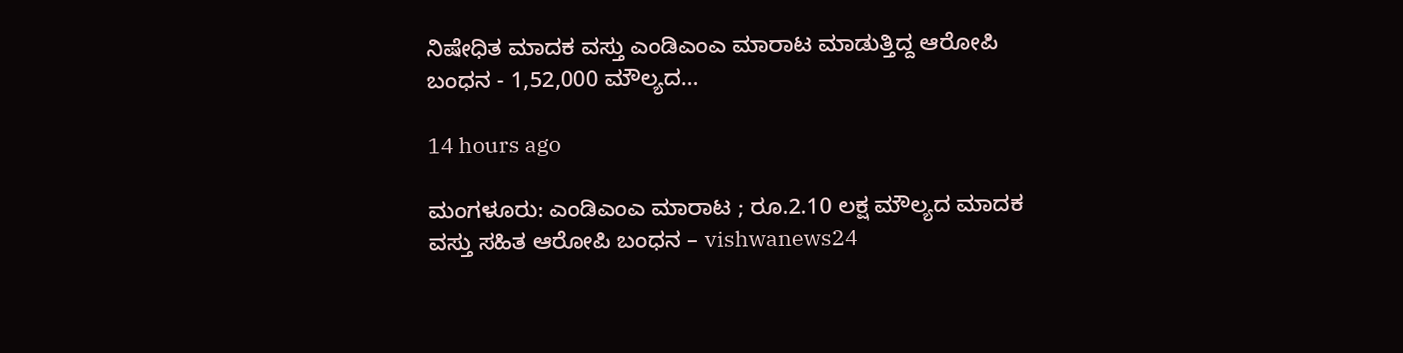ನಿಷೇಧಿತ ಮಾದಕ ವಸ್ತು ಎಂಡಿಎಂಎ ಮಾರಾಟ ಮಾಡುತ್ತಿದ್ದ ಆರೋಪಿ ಬಂಧನ - 1,52,000 ಮೌಲ್ಯದ…

14 hours ago

ಮಂಗಳೂರು: ಎಂಡಿಎಂಎ ಮಾರಾಟ ; ರೂ.2.10 ಲಕ್ಷ ಮೌಲ್ಯದ ಮಾದಕ ವಸ್ತು ಸಹಿತ ಆರೋಪಿ ಬಂಧನ – vishwanews24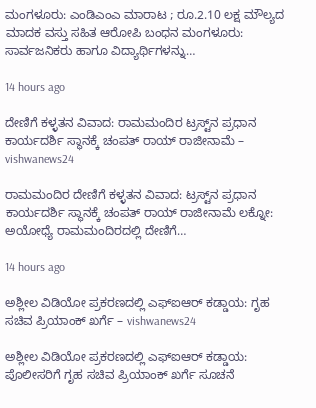ಮಂಗಳೂರು: ಎಂಡಿಎಂಎ ಮಾರಾಟ ; ರೂ.2.10 ಲಕ್ಷ ಮೌಲ್ಯದ ಮಾದಕ ವಸ್ತು ಸಹಿತ ಆರೋಪಿ ಬಂಧನ ಮಂಗಳೂರು: ಸಾರ್ವಜನಿಕರು ಹಾಗೂ ವಿದ್ಯಾರ್ಥಿಗಳನ್ನು…

14 hours ago

ದೇಣಿಗೆ ಕಳ್ಳತನ ವಿವಾದ: ರಾಮಮಂದಿರ ಟ್ರಸ್ಟ್‌ನ ಪ್ರಧಾನ ಕಾರ್ಯದರ್ಶಿ ಸ್ಥಾನಕ್ಕೆ ಚಂಪತ್‌ ರಾಯ್‌ ರಾಜೀನಾಮೆ – vishwanews24

ರಾಮಮಂದಿರ ದೇಣಿಗೆ ಕಳ್ಳತನ ವಿವಾದ: ಟ್ರಸ್ಟ್‌ನ ಪ್ರಧಾನ ಕಾರ್ಯದರ್ಶಿ ಸ್ಥಾನಕ್ಕೆ ಚಂಪತ್‌ ರಾಯ್‌ ರಾಜೀನಾಮೆ ಲಕ್ನೋ: ಅಯೋಧ್ಯೆ ರಾಮಮಂದಿರದಲ್ಲಿ ದೇಣಿಗೆ…

14 hours ago

ಅಶ್ಲೀಲ ವಿಡಿಯೋ ಪ್ರಕರಣದಲ್ಲಿ ಎಫ್‌ಐಆರ್‌ ಕಡ್ಡಾಯ: ಗೃಹ ಸಚಿವ ಪ್ರಿಯಾಂಕ್‌ ಖರ್ಗೆ – vishwanews24

ಅಶ್ಲೀಲ ವಿಡಿಯೋ ಪ್ರಕರಣದಲ್ಲಿ ಎಫ್‌ಐಆರ್‌ ಕಡ್ಡಾಯ: ಪೊಲೀಸರಿಗೆ ಗೃಹ ಸಚಿವ ಪ್ರಿಯಾಂಕ್‌ ಖರ್ಗೆ ಸೂಚನೆ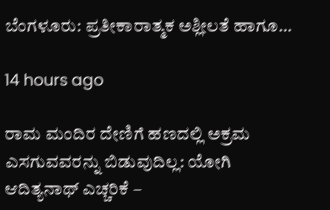ಬೆಂಗಳೂರು: ಪ್ರತೀಕಾರಾತ್ಮಕ ಅಶ್ಲೀಲತೆ ಹಾಗೂ…

14 hours ago

ರಾಮ ಮಂದಿರ ದೇಣಿಗೆ ಹಣದಲ್ಲಿ ಅಕ್ರಮ ಎಸಗುವವರನ್ನು ಬಿಡುವುದಿಲ್ಲ: ಯೋಗಿ ಆದಿತ್ಯನಾಥ್‌ ಎಚ್ಚರಿಕೆ –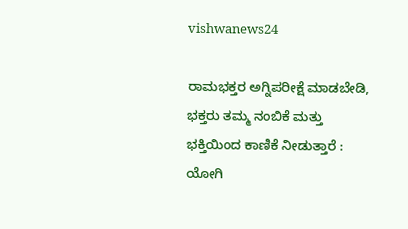vishwanews24

ರಾಮಭಕ್ತರ ಅಗ್ನಿಪರೀಕ್ಷೆ ಮಾಡಬೇಡಿ, ಭಕ್ತರು ತಮ್ಮ ನಂಬಿಕೆ ಮತ್ತು ಭಕ್ತಿಯಿಂದ ಕಾಣಿಕೆ ನೀಡುತ್ತಾರೆ : ಯೋಗಿ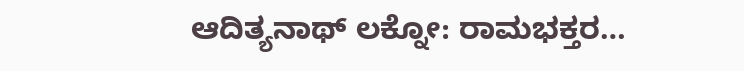ಆದಿತ್ಯನಾಥ್‌ ಲಕ್ನೋ: ರಾಮಭಕ್ತರ…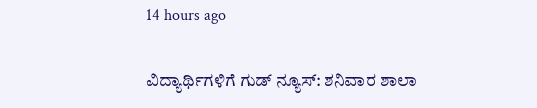14 hours ago

ವಿದ್ಯಾರ್ಥಿಗಳಿಗೆ ಗುಡ್ ನ್ಯೂಸ್: ಶನಿವಾರ ಶಾಲಾ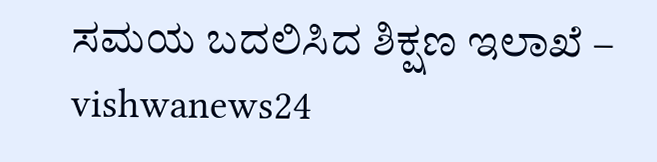ಸಮಯ ಬದಲಿಸಿದ ಶಿಕ್ಷಣ ಇಲಾಖೆ – vishwanews24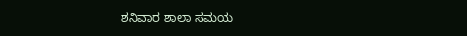ಶನಿವಾರ ಶಾಲಾ ಸಮಯ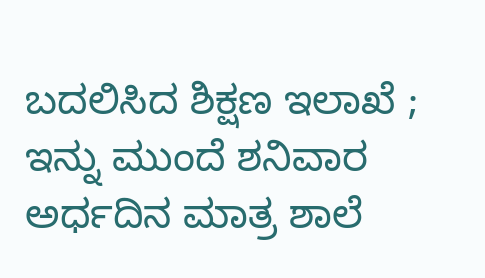ಬದಲಿಸಿದ ಶಿಕ್ಷಣ ಇಲಾಖೆ ; ಇನ್ನು ಮುಂದೆ ಶನಿವಾರ ಅರ್ಧದಿನ ಮಾತ್ರ ಶಾಲೆ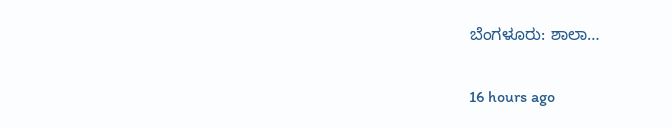ಬೆಂಗಳೂರು: ಶಾಲಾ…

16 hours ago